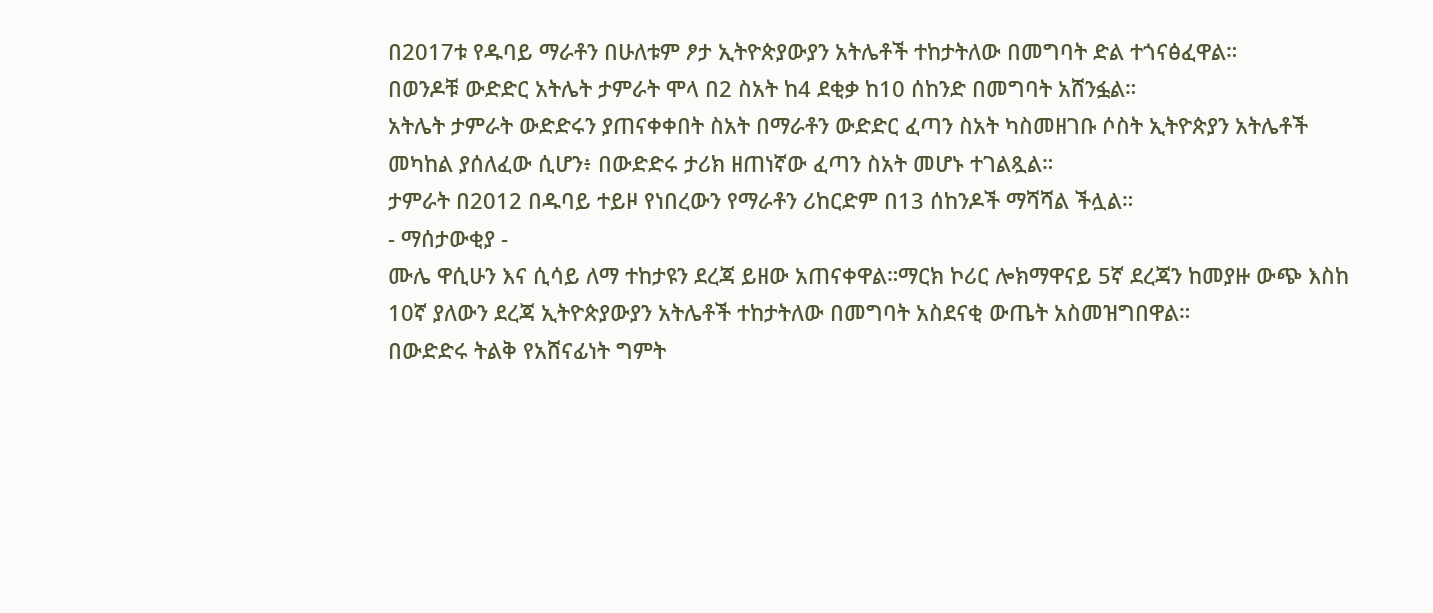በ2017ቱ የዱባይ ማራቶን በሁለቱም ፆታ ኢትዮጵያውያን አትሌቶች ተከታትለው በመግባት ድል ተጎናፅፈዋል።
በወንዶቹ ውድድር አትሌት ታምራት ሞላ በ2 ስአት ከ4 ደቂቃ ከ10 ሰከንድ በመግባት አሸንፏል።
አትሌት ታምራት ውድድሩን ያጠናቀቀበት ስአት በማራቶን ውድድር ፈጣን ስአት ካስመዘገቡ ሶስት ኢትዮጵያን አትሌቶች መካከል ያሰለፈው ሲሆን፥ በውድድሩ ታሪክ ዘጠነኛው ፈጣን ስአት መሆኑ ተገልጿል።
ታምራት በ2012 በዱባይ ተይዞ የነበረውን የማራቶን ሪከርድም በ13 ሰከንዶች ማሻሻል ችሏል።
- ማሰታውቂያ -
ሙሌ ዋሲሁን እና ሲሳይ ለማ ተከታዩን ደረጃ ይዘው አጠናቀዋል።ማርክ ኮሪር ሎክማዋናይ 5ኛ ደረጃን ከመያዙ ውጭ እስከ 10ኛ ያለውን ደረጃ ኢትዮጵያውያን አትሌቶች ተከታትለው በመግባት አስደናቂ ውጤት አስመዝግበዋል።
በውድድሩ ትልቅ የአሸናፊነት ግምት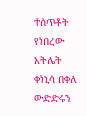ተሰጥቶት የነበረው አትሌት ቀነኒሳ በቀለ ውድድሩን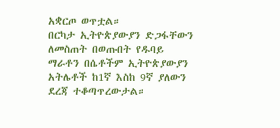አቋርጦ ወጥቷል።
በርካታ ኢትዮጵያውያን ድጋፋቸውን ለመስጠት በወጡበት የዱባይ ማራቶን በሴቶችም ኢትዮጵያውያን አትሌቶች ከ1ኛ እስከ 9ኛ ያለውን ደረጃ ተቆጣጥረውታል።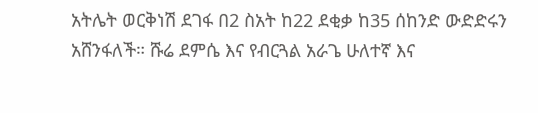አትሌት ወርቅነሽ ደገፋ በ2 ስአት ከ22 ደቂቃ ከ35 ሰከንድ ውድድሩን አሸንፋለች። ሹሬ ደምሴ እና የብርጓል አራጌ ሁለተኛ እና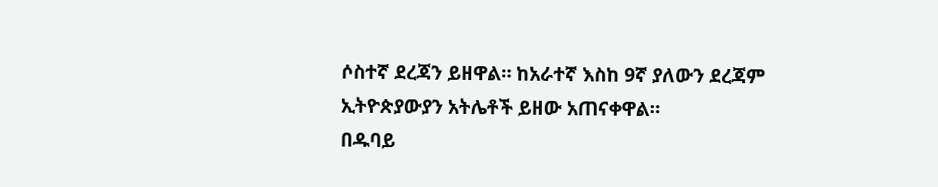ሶስተኛ ደረጃን ይዘዋል። ከአራተኛ እስከ 9ኛ ያለውን ደረጃም ኢትዮጵያውያን አትሌቶች ይዘው አጠናቀዋል።
በዱባይ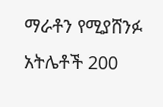ማራቶን የሚያሸንፉ አትሌቶች 200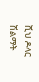ሺህ ዶላር ሽልማት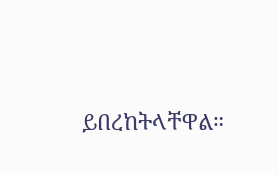ይበረከትላቸዋል።